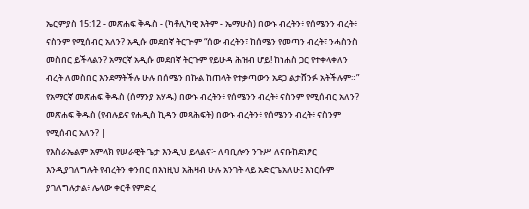ኤርምያስ 15:12 - መጽሐፍ ቅዱስ - (ካቶሊካዊ እትም - ኤማሁስ) በውኑ ብረትን፥ የሰሜንን ብረት፥ ናስንም የሚሰብር አለን? አዲሱ መደበኛ ትርጒም “ሰው ብረትን፣ ከሰሜን የመጣን ብረት፣ ንሓስንስ መስበር ይችላልን? አማርኛ አዲሱ መደበኛ ትርጉም የይሁዳ ሕዝብ ሆይ! ከነሐስ ጋር የተቀላቀለን ብረት ለመስበር እንደማትችሉ ሁሉ በሰሜን በኩል ከጠላት የተቃጣውን አደጋ ልታሸንፉ አትችሉም።” የአማርኛ መጽሐፍ ቅዱስ (ሰማንያ አሃዱ) በውኑ ብረትን፥ የሰሜንን ብረት፥ ናስንም የሚሰብር አለን? መጽሐፍ ቅዱስ (የብሉይና የሐዲስ ኪዳን መጻሕፍት) በውኑ ብረትን፥ የሰሜንን ብረት፥ ናስንም የሚሰብር አለን? |
የእስራኤልም አምላክ የሠራዊት ጌታ እንዲህ ይላልና፦ ለባቢሎን ንጉሥ ለናቡከደነፆር እንዲያገለግሉት የብረትን ቀንበር በእነዚህ አሕዛብ ሁሉ አንገት ላይ አድርጌአለሁ፤ እነርሱም ያገለግሉታል፥ ሌላው ቀርቶ የምድረ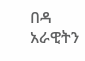በዳ አራዊትን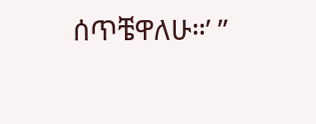ሰጥቼዋለሁ።’ ”